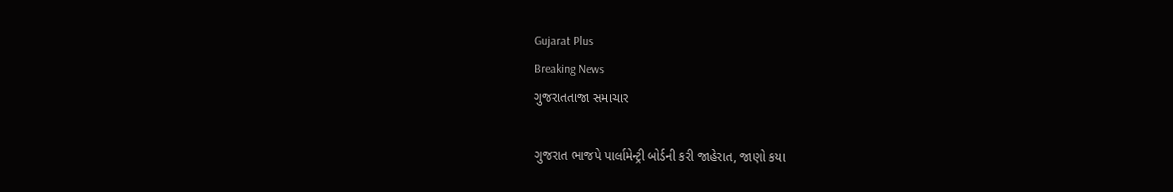Gujarat Plus
Breaking News
ગુજરાતતાજા સમાચાર

ગુજરાત ભાજપે પાર્લામેન્ટ્રી બોર્ડની કરી જાહેરાત, જાણો કયા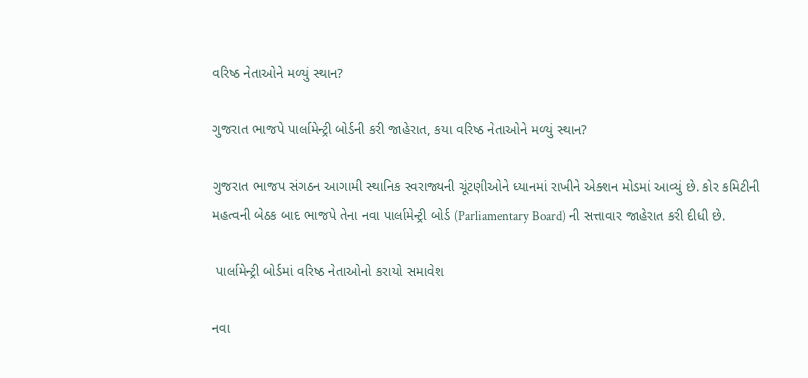વરિષ્ઠ નેતાઓને મળ્યું સ્થાન?

ગુજરાત ભાજપે પાર્લામેન્ટ્રી બોર્ડની કરી જાહેરાત, કયા વરિષ્ઠ નેતાઓને મળ્યું સ્થાન?

ગુજરાત ભાજપ સંગઠન આગામી સ્થાનિક સ્વરાજ્યની ચૂંટણીઓને ધ્યાનમાં રાખીને એક્શન મોડમાં આવ્યું છે. કોર કમિટીની મહત્વની બેઠક બાદ ભાજપે તેના નવા પાર્લામેન્ટ્રી બોર્ડ (Parliamentary Board) ની સત્તાવાર જાહેરાત કરી દીધી છે.

 પાર્લામેન્ટ્રી બોર્ડમાં વરિષ્ઠ નેતાઓનો કરાયો સમાવેશ

નવા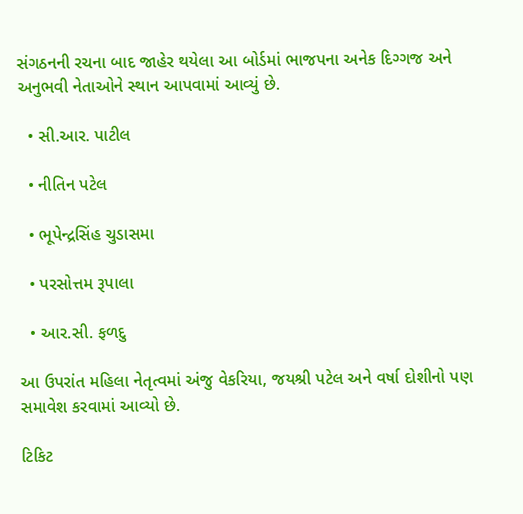સંગઠનની રચના બાદ જાહેર થયેલા આ બોર્ડમાં ભાજપના અનેક દિગ્ગજ અને અનુભવી નેતાઓને સ્થાન આપવામાં આવ્યું છે.

  • સી.આર. પાટીલ

  • નીતિન પટેલ

  • ભૂપેન્દ્રસિંહ ચુડાસમા

  • પરસોત્તમ રૂપાલા

  • આર.સી. ફળદુ

આ ઉપરાંત મહિલા નેતૃત્વમાં અંજુ વેકરિયા, જયશ્રી પટેલ અને વર્ષા દોશીનો પણ સમાવેશ કરવામાં આવ્યો છે.

ટિકિટ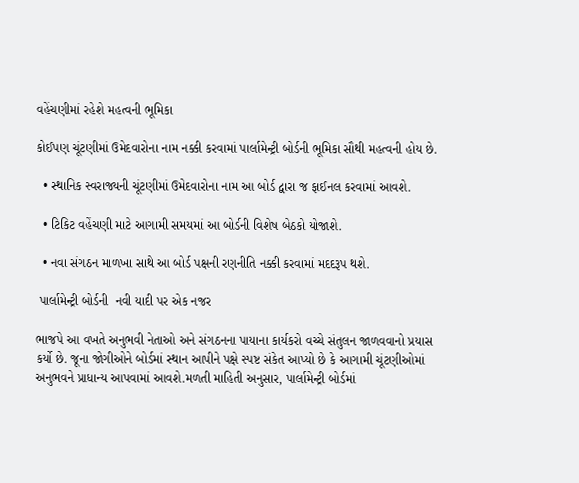વહેંચણીમાં રહેશે મહત્વની ભૂમિકા

કોઈપણ ચૂંટણીમાં ઉમેદવારોના નામ નક્કી કરવામાં પાર્લામેન્ટ્રી બોર્ડની ભૂમિકા સૌથી મહત્વની હોય છે.

  • સ્થાનિક સ્વરાજ્યની ચૂંટણીમાં ઉમેદવારોના નામ આ બોર્ડ દ્વારા જ ફાઈનલ કરવામાં આવશે.

  • ટિકિટ વહેંચણી માટે આગામી સમયમાં આ બોર્ડની વિશેષ બેઠકો યોજાશે.

  • નવા સંગઠન માળખા સાથે આ બોર્ડ પક્ષની રણનીતિ નક્કી કરવામાં મદદરૂપ થશે.

 પાર્લામેન્ટ્રી બોર્ડની  નવી યાદી પર એક નજર

ભાજપે આ વખતે અનુભવી નેતાઓ અને સંગઠનના પાયાના કાર્યકરો વચ્ચે સંતુલન જાળવવાનો પ્રયાસ કર્યો છે. જૂના જોગીઓને બોર્ડમાં સ્થાન આપીને પક્ષે સ્પષ્ટ સંકેત આપ્યો છે કે આગામી ચૂંટણીઓમાં અનુભવને પ્રાધાન્ય આપવામાં આવશે.મળતી માહિતી અનુસાર, પાર્લામેન્ટ્રી બોર્ડમાં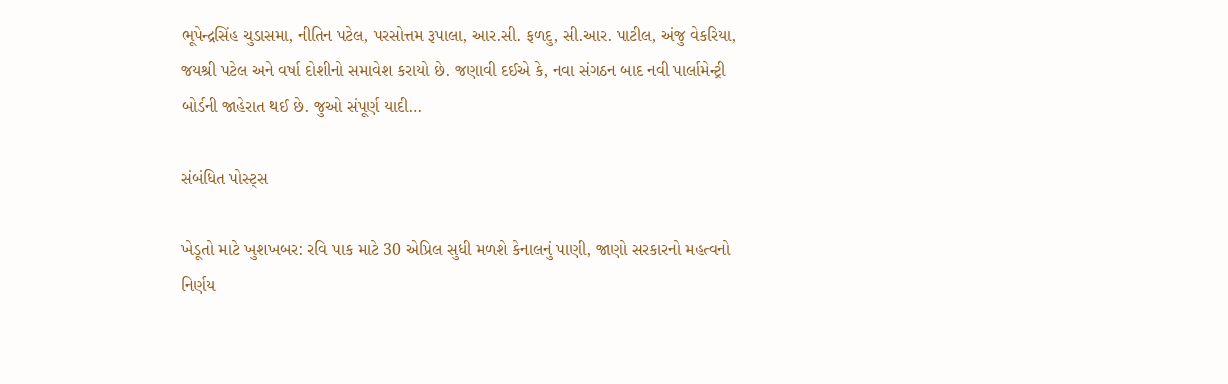ભૂપેન્દ્રસિંહ ચુડાસમા, નીતિન પટેલ, પરસોત્તમ રૂપાલા, આર.સી. ફળદુ, સી.આર. પાટીલ, અંજુ વેકરિયા, જયશ્રી પટેલ અને વર્ષા દોશીનો સમાવેશ કરાયો છે. જણાવી દઈએ કે, નવા સંગઠન બાદ નવી પાર્લામેન્ટ્રી બોર્ડની જાહેરાત થઈ છે. જુઓ સંપૂર્ણ યાદી…

સંબંધિત પોસ્ટ્સ

ખેડૂતો માટે ખુશખબર: રવિ પાક માટે 30 એપ્રિલ સુધી મળશે કેનાલનું પાણી, જાણો સરકારનો મહત્વનો નિર્ણય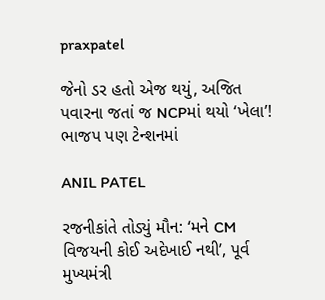praxpatel

જેનો ડર હતો એજ થયું, અજિત પવારના જતાં જ NCPમાં થયો ‘ખેલા’! ભાજપ પણ ટેન્શનમાં

ANIL PATEL

રજનીકાંતે તોડ્યું મૌન: ‘મને CM વિજયની કોઈ અદેખાઈ નથી’, પૂર્વ મુખ્યમંત્રી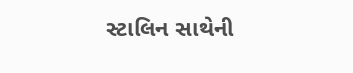સ્ટાલિન સાથેની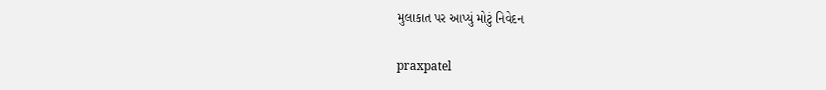મુલાકાત પર આપ્યું મોટું નિવેદન

praxpatel